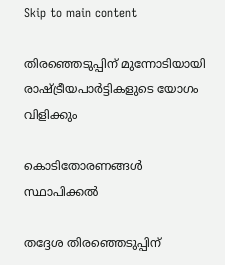Skip to main content

തിരഞ്ഞെടുപ്പിന് മുന്നോടിയായി രാഷ്ട്രീയപാര്‍ട്ടികളുടെ യോഗം വിളിക്കും

കൊടിതോരണങ്ങള്‍ സ്ഥാപിക്കല്‍

തദ്ദേശ തിരഞ്ഞെടുപ്പിന്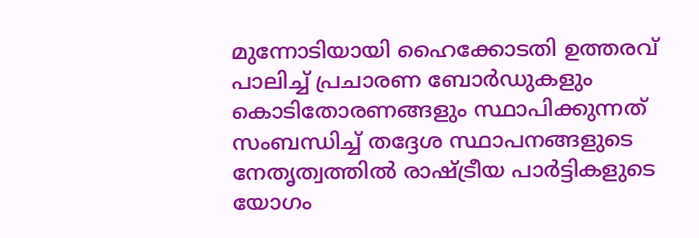മുന്നോടിയായി ഹൈക്കോടതി ഉത്തരവ് പാലിച്ച് പ്രചാരണ ബോര്‍ഡുകളും കൊടിതോരണങ്ങളും സ്ഥാപിക്കുന്നത് സംബന്ധിച്ച് തദ്ദേശ സ്ഥാപനങ്ങളുടെ നേതൃത്വത്തില്‍ രാഷ്ട്രീയ പാര്‍ട്ടികളുടെ യോഗം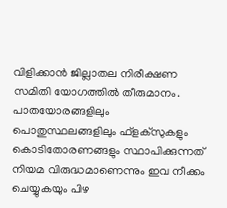വിളിക്കാന്‍ ജില്ലാതല നിരീക്ഷണ സമിതി യോഗത്തില്‍ തീരുമാനം. പാതയോരങ്ങളിലും പൊതുസ്ഥലങ്ങളിലും ഫ്‌ളക്‌സുകളും കൊടിതോരണങ്ങളും സ്ഥാപിക്കുന്നത് നിയമ വിരുദ്ധമാണെന്നും ഇവ നീക്കം ചെയ്യുകയും പിഴ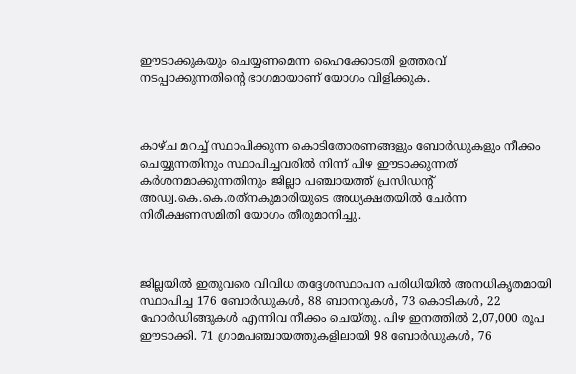ഈടാക്കുകയും ചെയ്യണമെന്ന ഹൈക്കോടതി ഉത്തരവ് നടപ്പാക്കുന്നതിന്റെ ഭാഗമായാണ് യോഗം വിളിക്കുക.



കാഴ്ച മറച്ച് സ്ഥാപിക്കുന്ന കൊടിതോരണങ്ങളും ബോര്‍ഡുകളും നീക്കം ചെയ്യുന്നതിനും സ്ഥാപിച്ചവരില്‍ നിന്ന് പിഴ ഈടാക്കുന്നത് കര്‍ശനമാക്കുന്നതിനും ജില്ലാ പഞ്ചായത്ത് പ്രസിഡന്റ് അഡ്വ.കെ.കെ.രത്‌നകുമാരിയുടെ അധ്യക്ഷതയില്‍ ചേര്‍ന്ന നിരീക്ഷണസമിതി യോഗം തീരുമാനിച്ചു.



ജില്ലയില്‍ ഇതുവരെ വിവിധ തദ്ദേശസ്ഥാപന പരിധിയില്‍ അനധികൃതമായി സ്ഥാപിച്ച 176 ബോര്‍ഡുകള്‍, 88 ബാനറുകള്‍, 73 കൊടികള്‍, 22 ഹോര്‍ഡിങ്ങുകള്‍ എന്നിവ നീക്കം ചെയ്തു. പിഴ ഇനത്തില്‍ 2,07,000 രൂപ ഈടാക്കി. 71 ഗ്രാമപഞ്ചായത്തുകളിലായി 98 ബോര്‍ഡുകള്‍, 76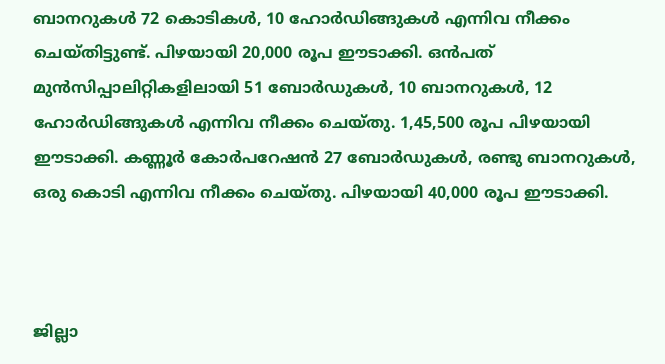ബാനറുകള്‍ 72 കൊടികള്‍, 10 ഹോര്‍ഡിങ്ങുകള്‍ എന്നിവ നീക്കം ചെയ്തിട്ടുണ്ട്. പിഴയായി 20,000 രൂപ ഈടാക്കി. ഒന്‍പത് മുന്‍സിപ്പാലിറ്റികളിലായി 51 ബോര്‍ഡുകള്‍, 10 ബാനറുകള്‍, 12 ഹോര്‍ഡിങ്ങുകള്‍ എന്നിവ നീക്കം ചെയ്തു. 1,45,500 രൂപ പിഴയായി ഈടാക്കി. കണ്ണൂര്‍ കോര്‍പറേഷന്‍ 27 ബോര്‍ഡുകള്‍, രണ്ടു ബാനറുകള്‍, ഒരു കൊടി എന്നിവ നീക്കം ചെയ്തു. പിഴയായി 40,000 രൂപ ഈടാക്കി.



ജില്ലാ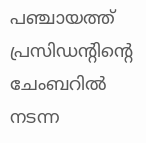പഞ്ചായത്ത് പ്രസിഡന്റിന്റെ ചേംബറില്‍ നടന്ന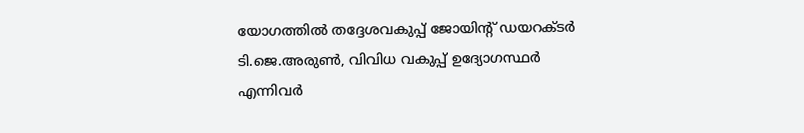യോഗത്തില്‍ തദ്ദേശവകുപ്പ് ജോയിന്റ് ഡയറക്ടര്‍ ടി.ജെ.അരുണ്‍, വിവിധ വകുപ്പ് ഉദ്യോഗസ്ഥര്‍ എന്നിവര്‍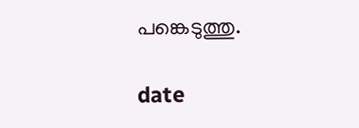പങ്കെടുത്തു.

date